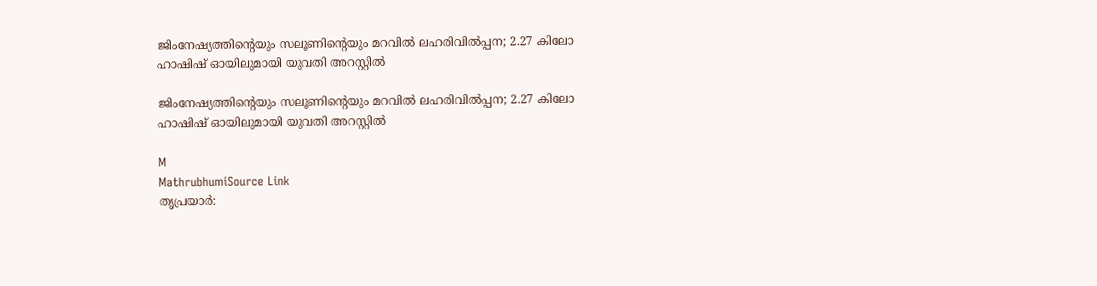ജിംനേഷ്യത്തിന്റെയും സലൂണിന്റെയും മറവിൽ ലഹരിവിൽപ്പന; 2.27 കിലോ ഹാഷിഷ് ഓയിലുമായി യുവതി അറസ്റ്റിൽ

ജിംനേഷ്യത്തിന്റെയും സലൂണിന്റെയും മറവിൽ ലഹരിവിൽപ്പന; 2.27 കിലോ ഹാഷിഷ് ഓയിലുമായി യുവതി അറസ്റ്റിൽ

M
MathrubhumiSource Link
തൃപ്രയാർ: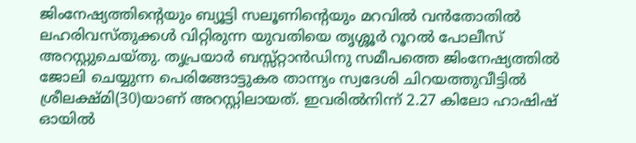ജിംനേഷ്യത്തിന്റെയും ബ്യൂട്ടി സലൂണിന്റെയും മറവിൽ വൻതോതിൽ ലഹരിവസ്തുക്കൾ വിറ്റിരുന്ന യുവതിയെ തൃശ്ശൂർ റൂറൽ പോലീസ് അറസ്റ്റുചെയ്തു. തൃപ്രയാർ ബസ്സ്റ്റാൻഡിനു സമീപത്തെ ജിംനേഷ്യത്തിൽ ജോലി ചെയ്യുന്ന പെരിങ്ങോട്ടുകര താന്ന്യം സ്വദേശി ചിറയത്തുവീട്ടിൽ ശ്രീലക്ഷ്മി(30)യാണ് അറസ്റ്റിലായത്. ഇവരിൽനിന്ന് 2.27 കിലോ ഹാഷിഷ് ഓയിൽ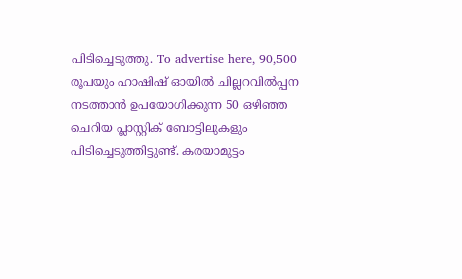പിടിച്ചെടുത്തു. To advertise here, 90,500 രൂപയും ഹാഷിഷ് ഓയിൽ ചില്ലറവിൽപ്പന നടത്താൻ ഉപയോഗിക്കുന്ന 50 ഒഴിഞ്ഞ ചെറിയ പ്ലാസ്റ്റിക് ബോട്ടിലുകളും പിടിച്ചെടുത്തിട്ടുണ്ട്. കരയാമുട്ടം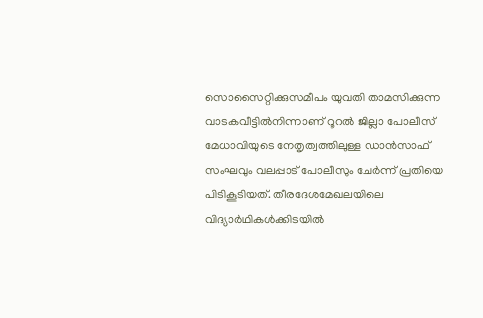സൊസൈറ്റിക്കുസമീപം യുവതി താമസിക്കുന്ന വാടകവീട്ടിൽനിന്നാണ് റൂറൽ ജില്ലാ പോലീസ് മേധാവിയുടെ നേതൃത്വത്തിലുള്ള ഡാൻസാഫ് സംഘവും വലപ്പാട് പോലീസും ചേർന്ന് പ്രതിയെ പിടികൂടിയത്. തീരദേശമേഖലയിലെ വിദ്യാർഥികൾക്കിടയിൽ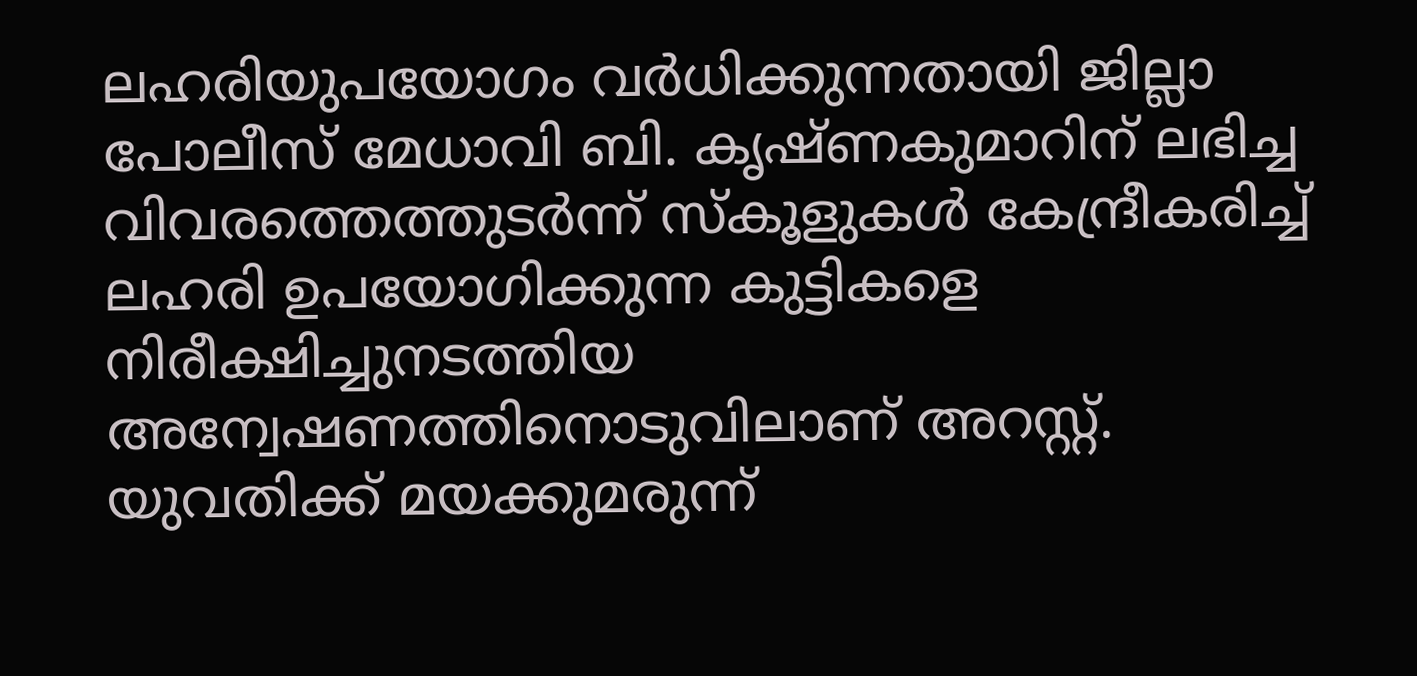ലഹരിയുപയോഗം വർധിക്കുന്നതായി ജില്ലാ പോലീസ് മേധാവി ബി. കൃഷ്ണകുമാറിന് ലഭിച്ച വിവരത്തെത്തുടർന്ന് സ്‌കൂളുകൾ കേന്ദ്രീകരിച്ച് ലഹരി ഉപയോഗിക്കുന്ന കുട്ടികളെ നിരീക്ഷിച്ചുനടത്തിയ അന്വേഷണത്തിനൊടുവിലാണ് അറസ്റ്റ്. യുവതിക്ക് മയക്കുമരുന്ന്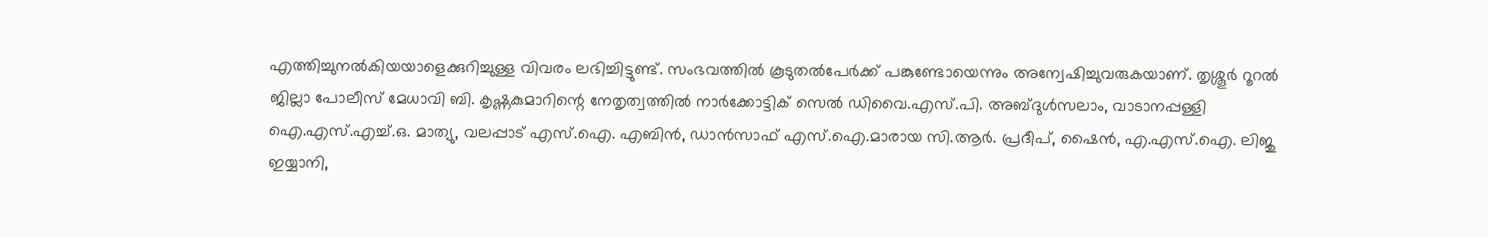എത്തിച്ചുനൽകിയയാളെക്കുറിച്ചുള്ള വിവരം ലഭിച്ചിട്ടുണ്ട്. സംഭവത്തിൽ കൂടുതൽപേർക്ക് പങ്കുണ്ടോയെന്നും അന്വേഷിച്ചുവരുകയാണ്. തൃശ്ശൂർ റൂറൽ ജില്ലാ പോലീസ് മേധാവി ബി. കൃഷ്ണകുമാറിന്റെ നേതൃത്വത്തിൽ നാർക്കോട്ടിക് സെൽ ഡിവൈ.എസ്.പി. അബ്ദുൾസലാം, വാടാനപ്പള്ളി ഐ.എസ്.എച്ച്.ഒ. മാത്യു, വലപ്പാട് എസ്.ഐ. എബിൻ, ഡാൻസാഫ് എസ്.ഐ.മാരായ സി.ആർ. പ്രദീപ്, ഷൈൻ, എ.എസ്.ഐ. ലിജു ഇയ്യാനി,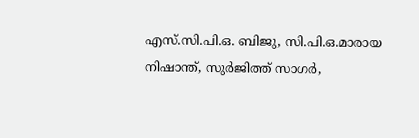എസ്.സി.പി.ഒ. ബിജു, സി.പി.ഒ.മാരായ നിഷാന്ത്, സുർജിത്ത് സാഗർ,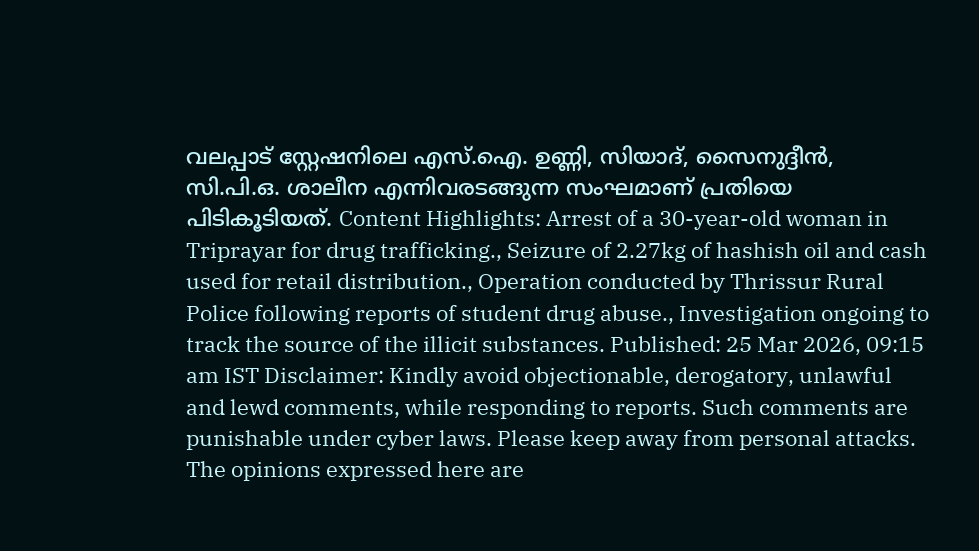വലപ്പാട് സ്റ്റേഷനിലെ എസ്.ഐ. ഉണ്ണി, സിയാദ്, സൈനുദ്ദീൻ, സി.പി.ഒ. ശാലീന എന്നിവരടങ്ങുന്ന സംഘമാണ് പ്രതിയെ പിടികൂടിയത്. Content Highlights: Arrest of a 30-year-old woman in Triprayar for drug trafficking., Seizure of 2.27kg of hashish oil and cash used for retail distribution., Operation conducted by Thrissur Rural Police following reports of student drug abuse., Investigation ongoing to track the source of the illicit substances. Published: 25 Mar 2026, 09:15 am IST Disclaimer: Kindly avoid objectionable, derogatory, unlawful and lewd comments, while responding to reports. Such comments are punishable under cyber laws. Please keep away from personal attacks. The opinions expressed here are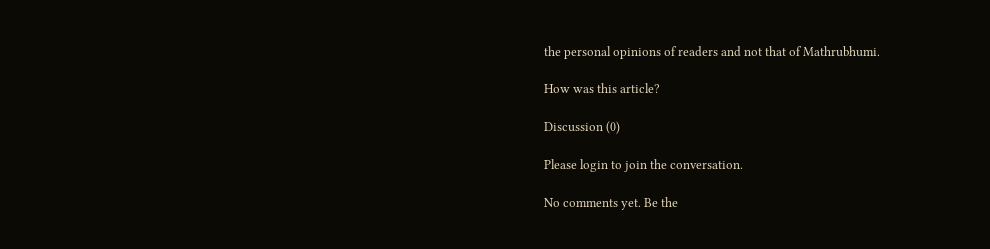the personal opinions of readers and not that of Mathrubhumi.

How was this article?

Discussion (0)

Please login to join the conversation.

No comments yet. Be the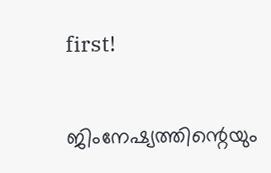first!

ജിംനേഷ്യത്തിന്റെയും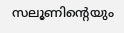സലൂണിന്റെയും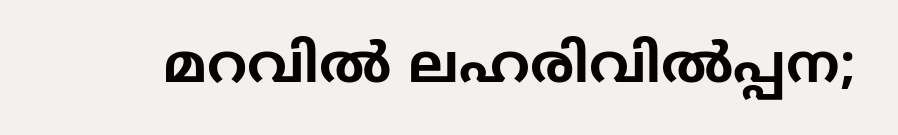മറവിൽ ലഹരിവിൽപ്പന;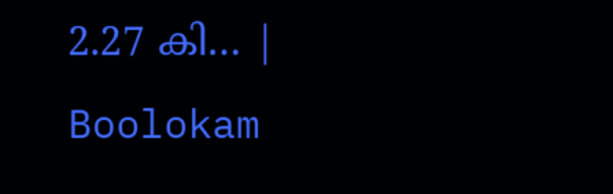2.27 കി… | Boolokam